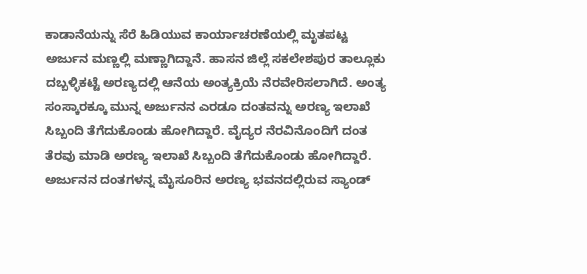ಕಾಡಾನೆಯನ್ನು ಸೆರೆ ಹಿಡಿಯುವ ಕಾರ್ಯಾಚರಣೆಯಲ್ಲಿ ಮೃತಪಟ್ಟ ಅರ್ಜುನ ಮಣ್ಣಲ್ಲಿ ಮಣ್ಣಾಗಿದ್ದಾನೆ. ಹಾಸನ ಜಿಲ್ಲೆ ಸಕಲೇಶಪುರ ತಾಲ್ಲೂಕು ದಬ್ಬಳ್ಳಿಕಟ್ಟೆ ಅರಣ್ಯದಲ್ಲಿ ಆನೆಯ ಅಂತ್ಯಕ್ರಿಯೆ ನೆರವೇರಿಸಲಾಗಿದೆ. ಅಂತ್ಯ ಸಂಸ್ಕಾರಕ್ಕೂ ಮುನ್ನ ಅರ್ಜುನನ ಎರಡೂ ದಂತವನ್ನು ಅರಣ್ಯ ಇಲಾಖೆ ಸಿಬ್ಬಂದಿ ತೆಗೆದುಕೊಂಡು ಹೋಗಿದ್ದಾರೆ. ವೈದ್ಯರ ನೆರವಿನೊಂದಿಗೆ ದಂತ ತೆರವು ಮಾಡಿ ಅರಣ್ಯ ಇಲಾಖೆ ಸಿಬ್ಬಂದಿ ತೆಗೆದುಕೊಂಡು ಹೋಗಿದ್ದಾರೆ.
ಅರ್ಜುನನ ದಂತಗಳನ್ನ ಮೈಸೂರಿನ ಅರಣ್ಯ ಭವನದಲ್ಲಿರುವ ಸ್ಯಾಂಡ್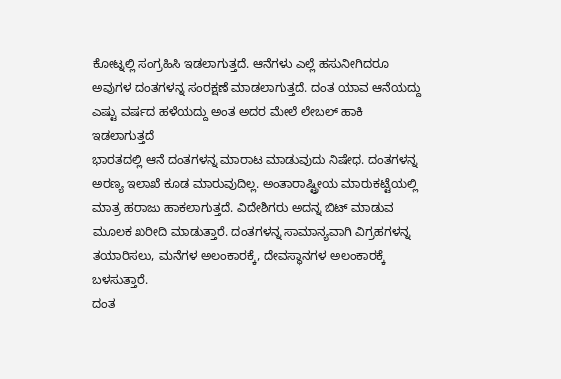ಕೋಟ್ನಲ್ಲಿ ಸಂಗ್ರಹಿಸಿ ಇಡಲಾಗುತ್ತದೆ. ಆನೆಗಳು ಎಲ್ಲೆ ಹಸುನೀಗಿದರೂ ಅವುಗಳ ದಂತಗಳನ್ನ ಸಂರಕ್ಷಣೆ ಮಾಡಲಾಗುತ್ತದೆ. ದಂತ ಯಾವ ಆನೆಯದ್ದು ಎಷ್ಟು ವರ್ಷದ ಹಳೆಯದ್ದು ಅಂತ ಅದರ ಮೇಲೆ ಲೇಬಲ್ ಹಾಕಿ ಇಡಲಾಗುತ್ತದೆ
ಭಾರತದಲ್ಲಿ ಆನೆ ದಂತಗಳನ್ನ ಮಾರಾಟ ಮಾಡುವುದು ನಿಷೇಧ. ದಂತಗಳನ್ನ ಅರಣ್ಯ ಇಲಾಖೆ ಕೂಡ ಮಾರುವುದಿಲ್ಲ. ಅಂತಾರಾಷ್ಟ್ರೀಯ ಮಾರುಕಟ್ಟೆಯಲ್ಲಿ ಮಾತ್ರ ಹರಾಜು ಹಾಕಲಾಗುತ್ತದೆ. ವಿದೇಶಿಗರು ಅದನ್ನ ಬಿಟ್ ಮಾಡುವ ಮೂಲಕ ಖರೀದಿ ಮಾಡುತ್ತಾರೆ. ದಂತಗಳನ್ನ ಸಾಮಾನ್ಯವಾಗಿ ವಿಗ್ರಹಗಳನ್ನ ತಯಾರಿಸಲು, ಮನೆಗಳ ಅಲಂಕಾರಕ್ಕೆ, ದೇವಸ್ಥಾನಗಳ ಅಲಂಕಾರಕ್ಕೆ ಬಳಸುತ್ತಾರೆ.
ದಂತ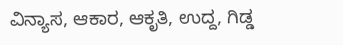ವಿನ್ಯಾಸ, ಆಕಾರ, ಆಕೃತಿ, ಉದ್ದ, ಗಿಡ್ಡ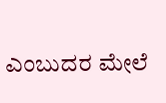ಎಂಬುದರ ಮೇಲೆ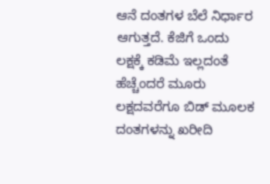ಆನೆ ದಂತಗಳ ಬೆಲೆ ನಿರ್ಧಾರ ಆಗುತ್ತದೆ. ಕೆಜಿಗೆ ಒಂದು ಲಕ್ಷಕ್ಕೆ ಕಡಿಮೆ ಇಲ್ಲದಂತೆ ಹೆಚ್ಚೆಂದರೆ ಮೂರು ಲಕ್ಷದವರೆಗೂ ಬಿಡ್ ಮೂಲಕ ದಂತಗಳನ್ನು ಖರೀದಿ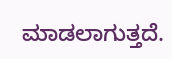ಮಾಡಲಾಗುತ್ತದೆ.